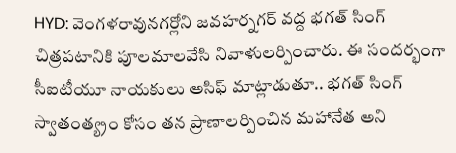HYD: వెంగళరావునగర్లోని జవహర్నగర్ వద్ద భగత్ సింగ్ చిత్రపటానికి పూలమాలవేసి నివాళులర్పించారు. ఈ సందర్భంగా సీఐటీయూ నాయకులు అసిఫ్ మాట్లాడుతూ.. భగత్ సింగ్ స్వాతంత్య్రం కోసం తన ప్రాణాలర్పించిన మహానేత అని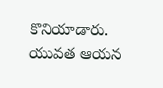కొనియాడారు. యువత ఆయన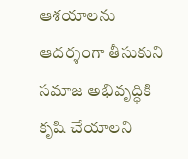ఆశయాలను ఆదర్శంగా తీసుకుని సమాజ అభివృద్ధికి కృషి చేయాలని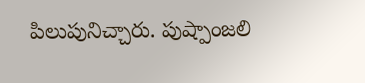పిలుపునిచ్చారు. పుష్పాంజలి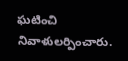ఘటించి నివాళులర్పించారు.